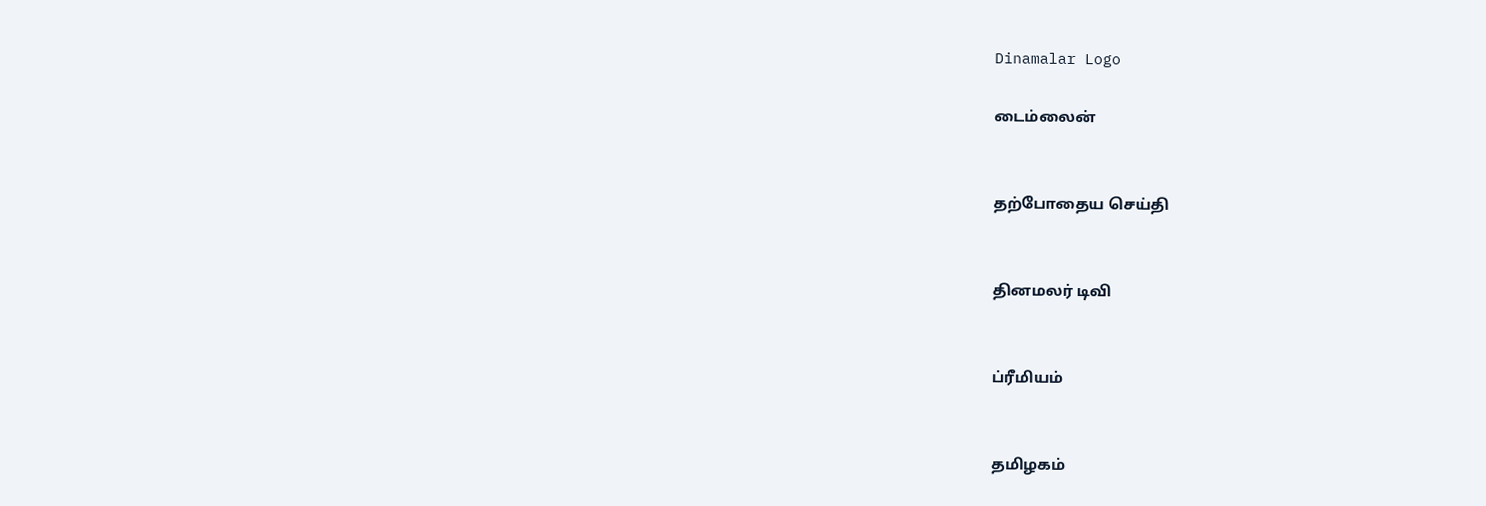Dinamalar Logo

டைம்லைன்


தற்போதைய செய்தி


தினமலர் டிவி


ப்ரீமியம்


தமிழகம்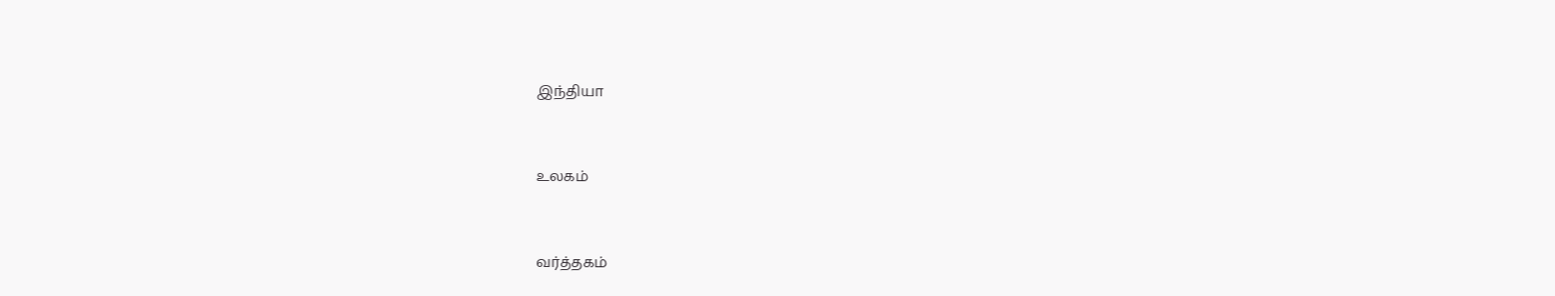இந்தியா


உலகம்


வர்த்தகம்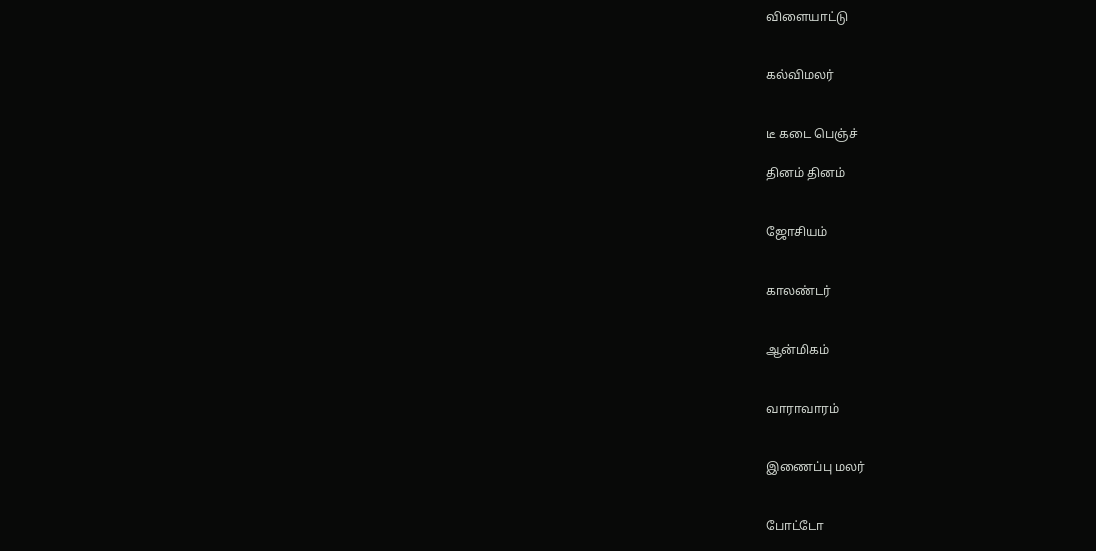விளையாட்டு


கல்விமலர்


டீ கடை பெஞ்ச்

தினம் தினம்


ஜோசியம்


காலண்டர்


ஆன்மிகம்


வாராவாரம்


இணைப்பு மலர்


போட்டோ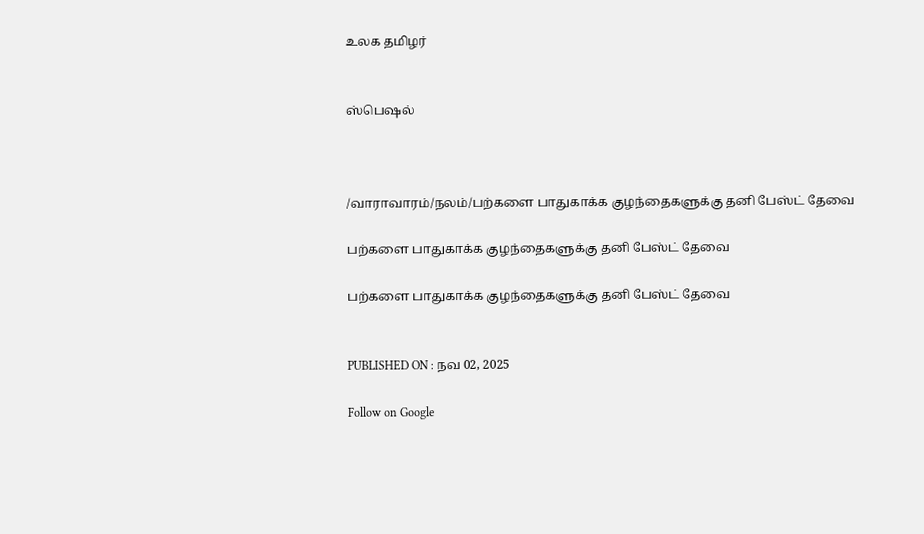உலக தமிழர்


ஸ்பெஷல்



/வாராவாரம்/நலம்/பற்களை பாதுகாக்க குழந்தைகளுக்கு தனி பேஸ்ட் தேவை

பற்களை பாதுகாக்க குழந்தைகளுக்கு தனி பேஸ்ட் தேவை

பற்களை பாதுகாக்க குழந்தைகளுக்கு தனி பேஸ்ட் தேவை


PUBLISHED ON : நவ 02, 2025

Follow on Google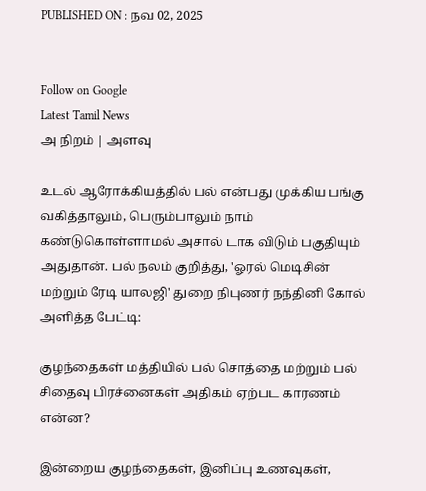PUBLISHED ON : நவ 02, 2025


Follow on Google
Latest Tamil News
அ நிறம் | அளவு

உடல் ஆரோக்கியத்தில் பல் என்பது முக்கிய பங்கு வகித்தாலும், பெரும்பாலும் நாம் கண்டுகொள்ளாமல் அசால் டாக விடும் பகுதியும் அதுதான். பல் நலம் குறித்து, 'ஓரல் மெடிசின் மற்றும் ரேடி யாலஜி' துறை நிபுணர் நந்தினி கோல் அளித்த பேட்டி:

குழந்தைகள் மத்தியில் பல் சொத்தை மற்றும் பல் சிதைவு பிரச்னைகள் அதிகம் ஏற்பட காரணம் என்ன?

இன்றைய குழந்தைகள், இனிப்பு உணவுகள்,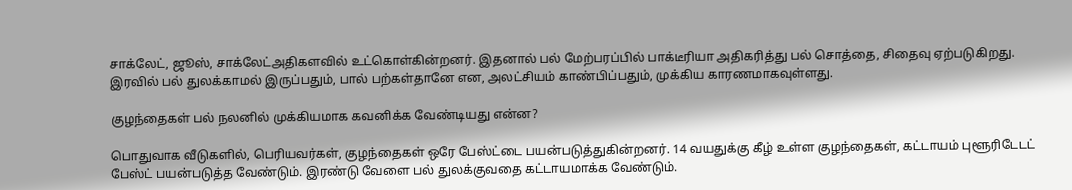சாக்லேட், ஜூஸ், சாக்லேட்அதிகளவில் உட்கொள்கின்றனர். இதனால் பல் மேற்பரப்பில் பாக்டீரியா அதிகரித்து பல் சொத்தை, சிதைவு ஏற்படுகிறது. இரவில் பல் துலக்காமல் இருப்பதும், பால் பற்கள்தானே என, அலட்சியம் காண்பிப்பதும், முக்கிய காரணமாகவுள்ளது.

குழந்தைகள் பல் நலனில் முக்கியமாக கவனிக்க வேண்டியது என்ன?

பொதுவாக வீடுகளில், பெரியவர்கள், குழந்தைகள் ஒரே பேஸ்ட்டை பயன்படுத்துகின்றனர். 14 வயதுக்கு கீழ் உள்ள குழந்தைகள், கட்டாயம் புளூரிடேடட் பேஸ்ட் பயன்படுத்த வேண்டும். இரண்டு வேளை பல் துலக்குவதை கட்டாயமாக்க வேண்டும்.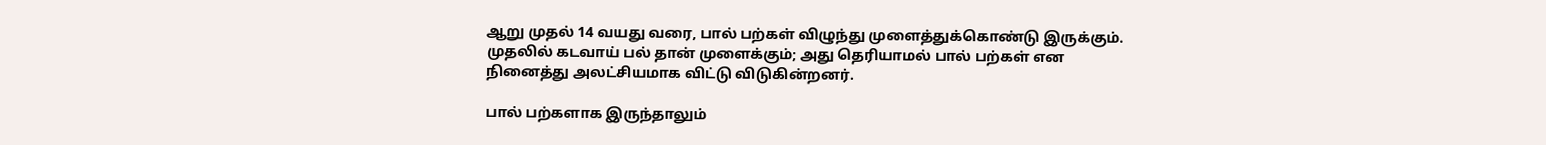ஆறு முதல் 14 வயது வரை, பால் பற்கள் விழுந்து முளைத்துக்கொண்டு இருக்கும். முதலில் கடவாய் பல் தான் முளைக்கும்; அது தெரியாமல் பால் பற்கள் என நினைத்து அலட்சியமாக விட்டு விடுகின்றனர்.

பால் பற்களாக இருந்தாலும்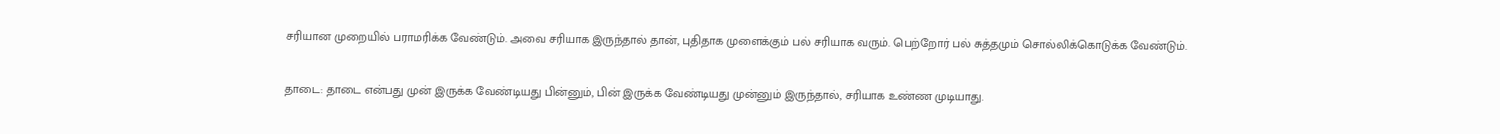சரியான முறையில் பராமரிக்க வேண்டும். அவை சரியாக இருந்தால் தான், புதிதாக முளைக்கும் பல் சரியாக வரும். பெற்றோர் பல் சுத்தமும் சொல்லிக்கொடுக்க வேண்டும்.

தாடை: தாடை என்பது முன் இருக்க வேண்டியது பின்னும், பின் இருக்க வேண்டியது முன்னும் இருந்தால், சரியாக உண்ண முடியாது.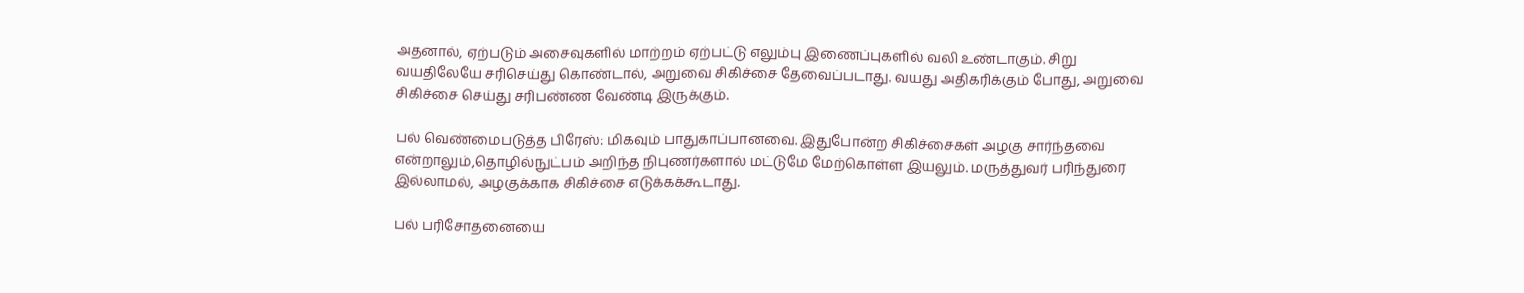அதனால், ஏற்படும் அசைவுகளில் மாற்றம் ஏற்பட்டு எலும்பு இணைப்புகளில் வலி உண்டாகும். சிறு வயதிலேயே சரிசெய்து கொண்டால், அறுவை சிகிச்சை தேவைப்படாது. வயது அதிகரிக்கும் போது, அறுவை சிகிச்சை செய்து சரிபண்ண வேண்டி இருக்கும்.

பல் வெண்மைபடுத்த பிரேஸ்: மிகவும் பாதுகாப்பானவை. இதுபோன்ற சிகிச்சைகள் அழகு சார்ந்தவை என்றாலும்,தொழில்நுட்பம் அறிந்த நிபுணர்களால் மட்டுமே மேற்கொள்ள இயலும். மருத்துவர் பரிந்துரை இல்லாமல், அழகுக்காக சிகிச்சை எடுக்கக்கூடாது.

பல் பரிசோதனையை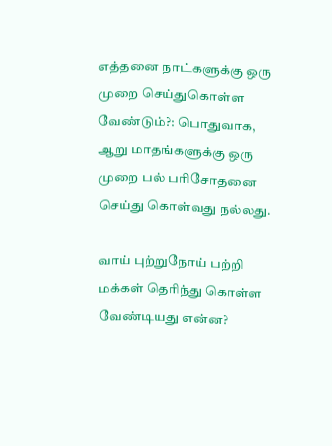எத்தனை நாட்களுக்கு ஒரு முறை செய்துகொள்ள வேண்டும்?: பொதுவாக, ஆறு மாதங்களுக்கு ஒரு முறை பல் பரிசோதனை செய்து கொள்வது நல்லது.

வாய் புற்றுநோய் பற்றி மக்கள் தெரிந்து கொள்ள வேண்டியது என்ன?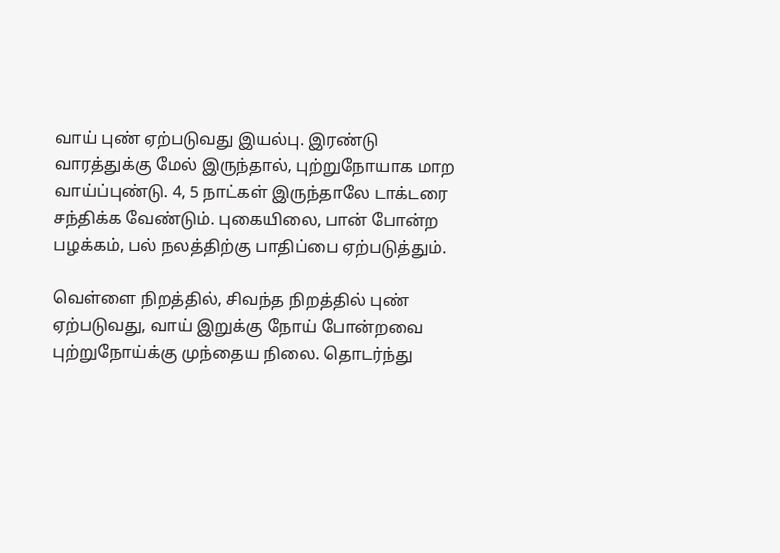வாய் புண் ஏற்படுவது இயல்பு. இரண்டு வாரத்துக்கு மேல் இருந்தால், புற்றுநோயாக மாற வாய்ப்புண்டு. 4, 5 நாட்கள் இருந்தாலே டாக்டரை சந்திக்க வேண்டும். புகையிலை, பான் போன்ற பழக்கம், பல் நலத்திற்கு பாதிப்பை ஏற்படுத்தும்.

வெள்ளை நிறத்தில், சிவந்த நிறத்தில் புண் ஏற்படுவது, வாய் இறுக்கு நோய் போன்றவை புற்றுநோய்க்கு முந்தைய நிலை. தொடர்ந்து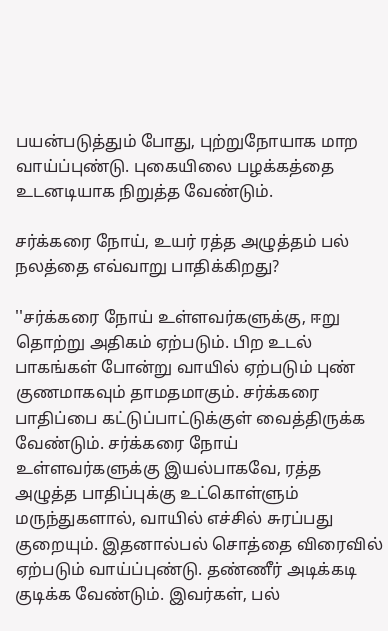பயன்படுத்தும் போது, புற்றுநோயாக மாற வாய்ப்புண்டு. புகையிலை பழக்கத்தை உடனடியாக நிறுத்த வேண்டும்.

சர்க்கரை நோய், உயர் ரத்த அழுத்தம் பல் நலத்தை எவ்வாறு பாதிக்கிறது?

''சர்க்கரை நோய் உள்ளவர்களுக்கு, ஈறு தொற்று அதிகம் ஏற்படும். பிற உடல் பாகங்கள் போன்று வாயில் ஏற்படும் புண் குணமாகவும் தாமதமாகும். சர்க்கரை பாதிப்பை கட்டுப்பாட்டுக்குள் வைத்திருக்க வேண்டும். சர்க்கரை நோய் உள்ளவர்களுக்கு இயல்பாகவே, ரத்த அழுத்த பாதிப்புக்கு உட்கொள்ளும் மருந்துகளால், வாயில் எச்சில் சுரப்பது குறையும். இதனால்பல் சொத்தை விரைவில் ஏற்படும் வாய்ப்புண்டு. தண்ணீர் அடிக்கடி குடிக்க வேண்டும். இவர்கள், பல்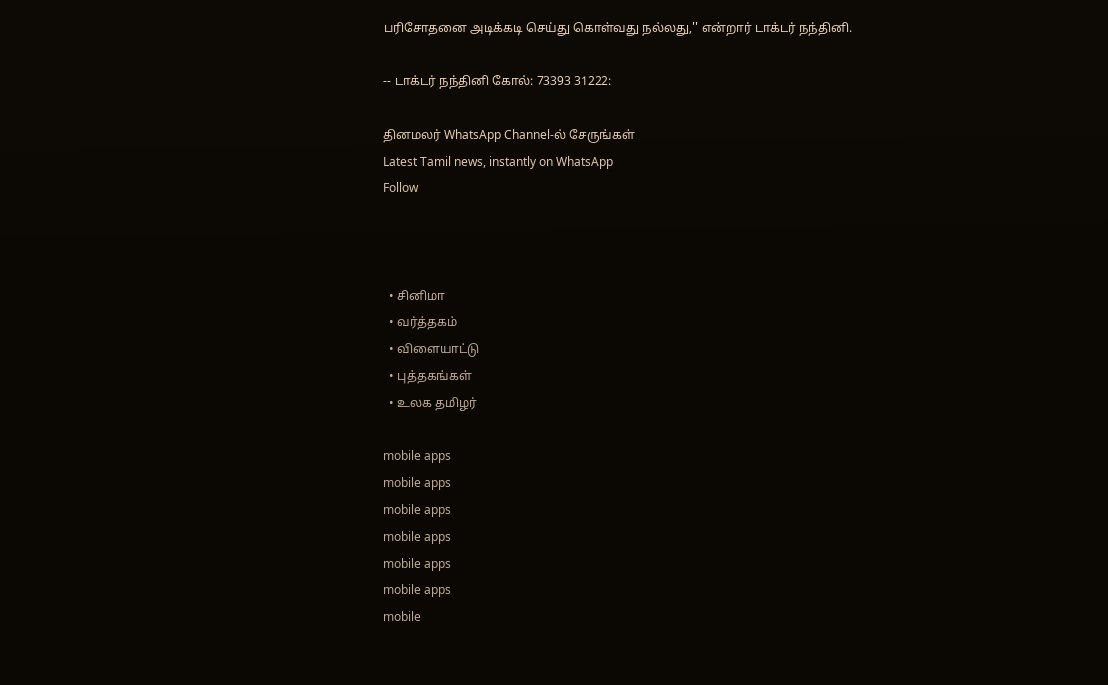பரிசோதனை அடிக்கடி செய்து கொள்வது நல்லது,'' என்றார் டாக்டர் நந்தினி.

-- டாக்டர் நந்தினி கோல்: 73393 31222:

தினமலர் WhatsApp Channel-ல் சேருங்கள்
Latest Tamil news, instantly on WhatsApp
Follow



  • சினிமா
  • வர்த்தகம்
  • விளையாட்டு
  • புத்தகங்கள்
  • உலக தமிழர்

mobile apps
mobile apps
mobile apps
mobile apps
mobile apps
mobile apps
mobile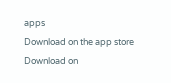apps
Download on the app store
Download on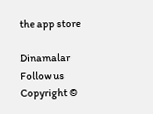the app store

Dinamalar
Follow us
Copyright ©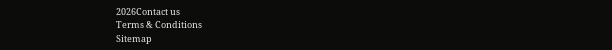2026Contact us
Terms & Conditions
Sitemap